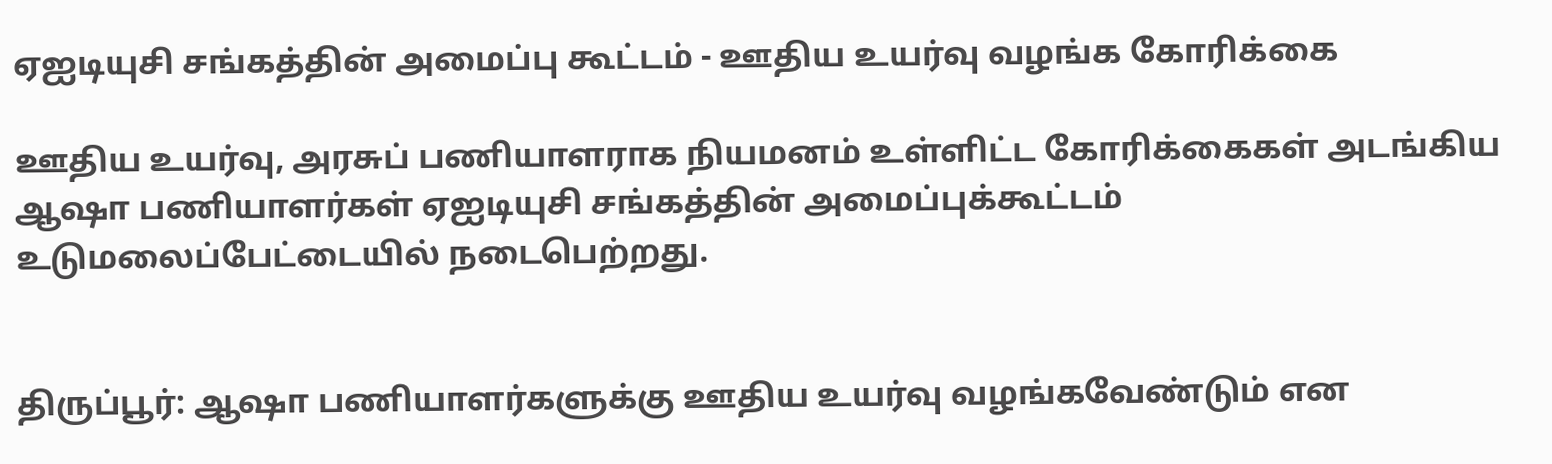ஏஐடியுசி சங்கத்தின் அமைப்பு கூட்டம் - ஊதிய உயர்வு வழங்க கோரிக்கை

ஊதிய உயர்வு, அரசுப் பணியாளராக நியமனம் உள்ளிட்ட கோரிக்கைகள் அடங்கிய ஆஷா பணியாளர்கள் ஏஐடியுசி சங்கத்தின் அமைப்புக்கூட்டம் உடுமலைப்பேட்டையில் நடைபெற்றது.


திருப்பூர்: ஆஷா பணியாளர்களுக்கு ஊதிய உயர்வு வழங்கவேண்டும் என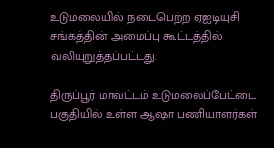உடுமலையில் நடைபெற்ற ஏஐடியுசி சங்கத்தின் அமைப்பு கூட்டத்தில் வலியுறுத்தப்பட்டது.

திருப்பூர் மாவட்டம் உடுமலைப்பேட்டை பகுதியில் உள்ள ஆஷா பணியாளர்கள்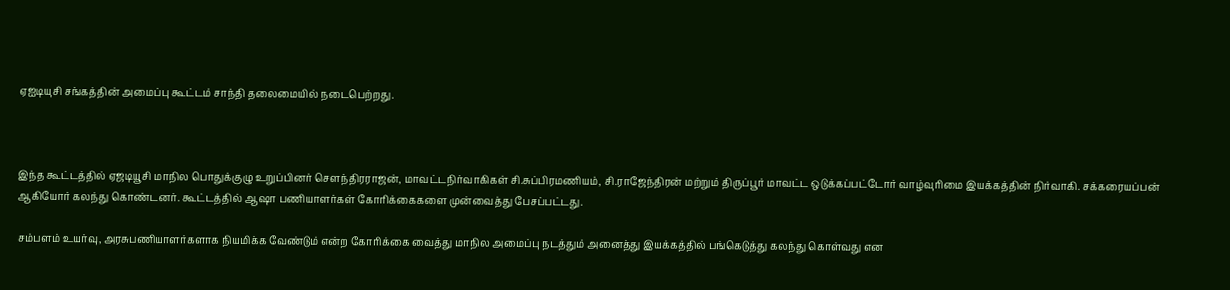ஏஐடியுசி சங்கத்தின் அமைப்பு கூட்டம் சாந்தி ‌தலைமையில் நடைபெற்றது.



இந்த கூட்டத்தில் ‌ஏஜடியூசி மாநில பொதுக்குழு உறுப்பினர் செளந்திரராஜன், மாவட்டநிர்வாகிகள் சி.சுப்பிரமணியம், சி.ராஜேந்திரன் மற்றும் திருப்பூர் மாவட்ட ஒடுக்கப்பட்டோர் வாழ்வுரிமை இயக்கத்தின் நிர்வாகி. சக்கரையப்பன் ஆகியோர் கலந்து கொண்டனர். கூட்டத்தில் ஆஷா பணியாளர்கள் கோரிக்கைகளை முன்வைத்து பேசப்பட்டது.

சம்பளம் உயர்வு, அரசுபணியாளர்களாக நியமிக்க வேண்டும் என்ற கோரிக்கை வைத்து மாநில அமைப்பு நடத்தும் அனைத்து இயக்கத்தில் பங்கெடுத்து கலந்து கொள்வது என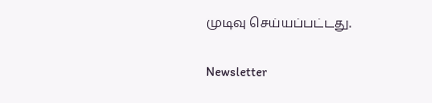முடிவு செய்யப்பட்டது.

Newsletter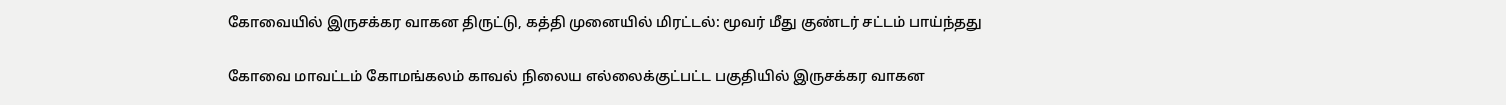கோவையில் இருசக்கர வாகன திருட்டு, கத்தி முனையில் மிரட்டல்: மூவர் மீது குண்டர் சட்டம் பாய்ந்தது

கோவை மாவட்டம் கோமங்கலம் காவல் நிலைய எல்லைக்குட்பட்ட பகுதியில் இருசக்கர வாகன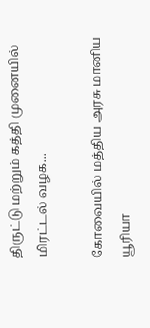திருட்டு மற்றும் கத்தி முனையில் மிரட்டல் வழக...

கோவையில் மத்திய அரசு மானிய யூரியா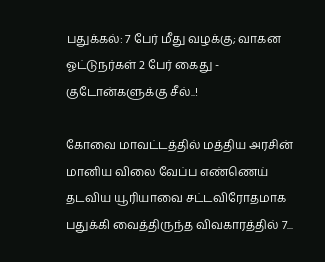பதுக்கல்: 7 பேர் மீது வழக்கு; வாகன ஓட்டுநர்கள் 2 பேர் கைது - குடோன்களுக்கு சீல்..!

கோவை மாவட்டத்தில் மத்திய அரசின் மானிய விலை வேப்ப எண்ணெய் தடவிய யூரியாவை சட்டவிரோதமாக பதுக்கி வைத்திருந்த விவகாரத்தில் 7...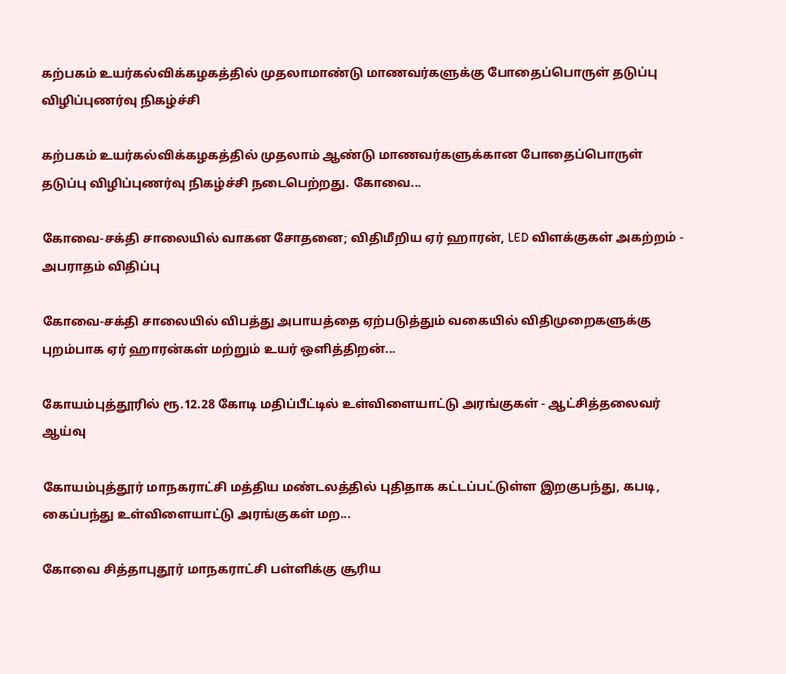கற்பகம் உயர்கல்விக்கழகத்தில் முதலாமாண்டு மாணவர்களுக்கு போதைப்பொருள் தடுப்பு விழிப்புணர்வு நிகழ்ச்சி

கற்பகம் உயர்கல்விக்கழகத்தில் முதலாம் ஆண்டு மாணவர்களுக்கான போதைப்பொருள் தடுப்பு விழிப்புணர்வு நிகழ்ச்சி நடைபெற்றது. கோவை...

கோவை-சக்தி சாலையில் வாகன சோதனை; விதிமீறிய ஏர் ஹாரன், LED விளக்குகள் அகற்றம் - அபராதம் விதிப்பு

கோவை-சக்தி சாலையில் விபத்து அபாயத்தை ஏற்படுத்தும் வகையில் விதிமுறைகளுக்கு புறம்பாக ஏர் ஹாரன்கள் மற்றும் உயர் ஒளித்திறன்...

கோயம்புத்தூரில் ரூ.12.28 கோடி மதிப்பீட்டில் உள்விளையாட்டு அரங்குகள் - ஆட்சித்தலைவர் ஆய்வு

கோயம்புத்தூர் மாநகராட்சி மத்திய மண்டலத்தில் புதிதாக கட்டப்பட்டுள்ள இறகுபந்து, கபடி, கைப்பந்து உள்விளையாட்டு அரங்குகள் மற...

கோவை சித்தாபுதூர் மாநகராட்சி பள்ளிக்கு சூரிய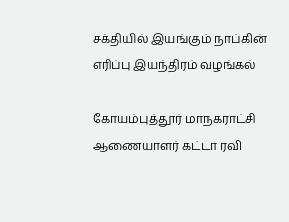சக்தியில் இயங்கும் நாப்கின் எரிப்பு இயந்திரம் வழங்கல்

கோயம்புத்தூர் மாநகராட்சி ஆணையாளர் கட்டா ரவி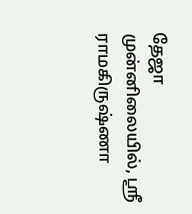தேஜா முன்னிலையில், ஸ்ரீ ராமகிருஷ்ணா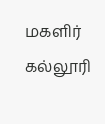மகளிர் கல்லூரி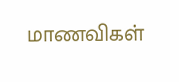மாணவிகள்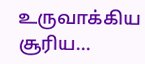உருவாக்கிய சூரிய...